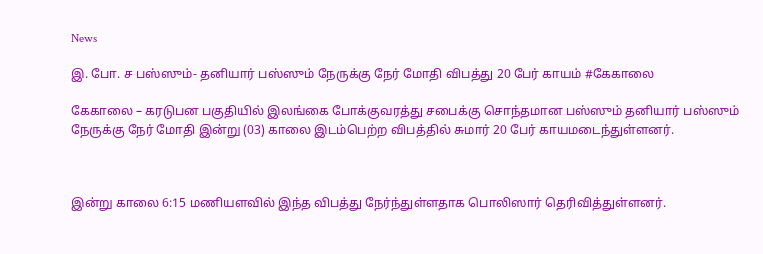News

இ. போ. ச பஸ்ஸும்- தனியார் பஸ்ஸும் நேருக்கு நேர் மோதி விபத்து 20 பேர் காயம் #கேகாலை

கேகாலை – கரடுபன பகுதியில் இலங்கை போக்குவரத்து சபைக்கு சொந்தமான பஸ்ஸும் தனியார் பஸ்ஸும் நேருக்கு நேர் மோதி இன்று (03) காலை இடம்பெற்ற விபத்தில் சுமார் 20 பேர் காயமடைந்துள்ளனர்.



இன்று காலை 6:15 மணியளவில் இந்த விபத்து நேர்ந்துள்ளதாக பொலிஸார் தெரிவித்துள்ளனர்.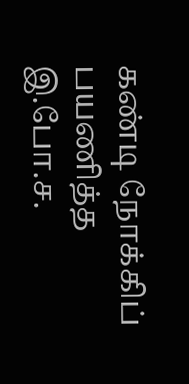கண்டி நோக்கிப் பயணித்த இ.போ.ச.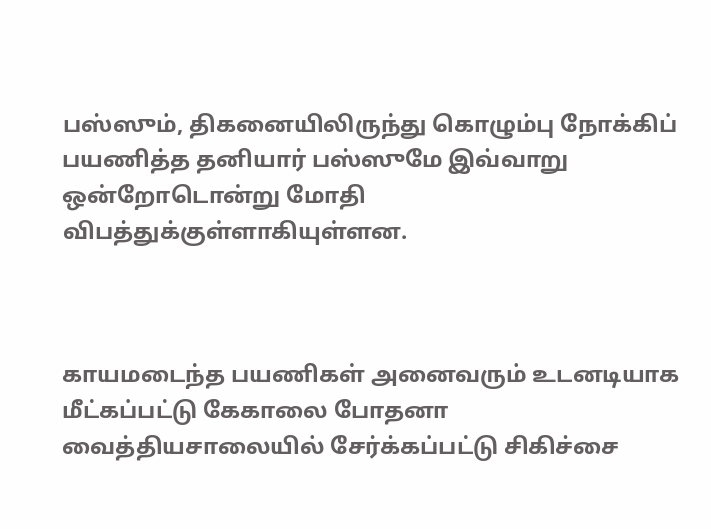பஸ்ஸும், திகனையிலிருந்து கொழும்பு நோக்கிப் பயணித்த தனியார் பஸ்ஸுமே இவ்வாறு ஒன்றோடொன்று மோதி விபத்துக்குள்ளாகியுள்ளன.



காயமடைந்த பயணிகள் அனைவரும் உடனடியாக மீட்கப்பட்டு கேகாலை போதனா வைத்தியசாலையில் சேர்க்கப்பட்டு சிகிச்சை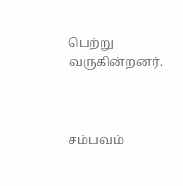பெற்று வருகின்றனர்.



சம்பவம்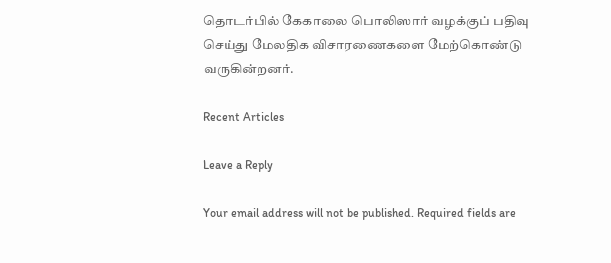தொடர்பில் கேகாலை பொலிஸார் வழக்குப் பதிவு செய்து மேலதிக விசாரணைகளை மேற்கொண்டு வருகின்றனர்.

Recent Articles

Leave a Reply

Your email address will not be published. Required fields are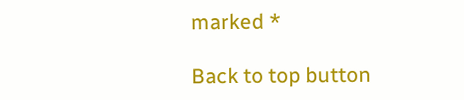marked *

Back to top button